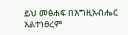ይህ መፅሐፍ በእግዚአብሔር አልተነፀረም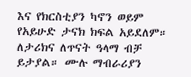እና የክርስቲያን ካኖን ወይም የአይሁድ ታናክ ክፍል አይደለም። ለታሪክና ለጥናት ዓላማ ብቻ ይታያል። ሙሉ ማብራሪያን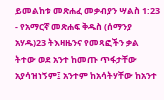ይመልከቱ መጽሐፈ መቃብያን ሣልስ 1:23 - የአማርኛ መጽሐፍ ቅዱስ (ሰማንያ አሃዱ)23 ትእዛዜንና የመጻፎችን ቃል ትተው ወደ አንተ ከመጡ ጥፋታቸው አያሳዝነኝም፤ አንተም ከአሳትሃቸው ከአንተ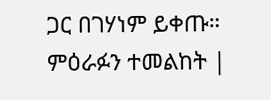ጋር በገሃነም ይቀጡ። ምዕራፉን ተመልከት |